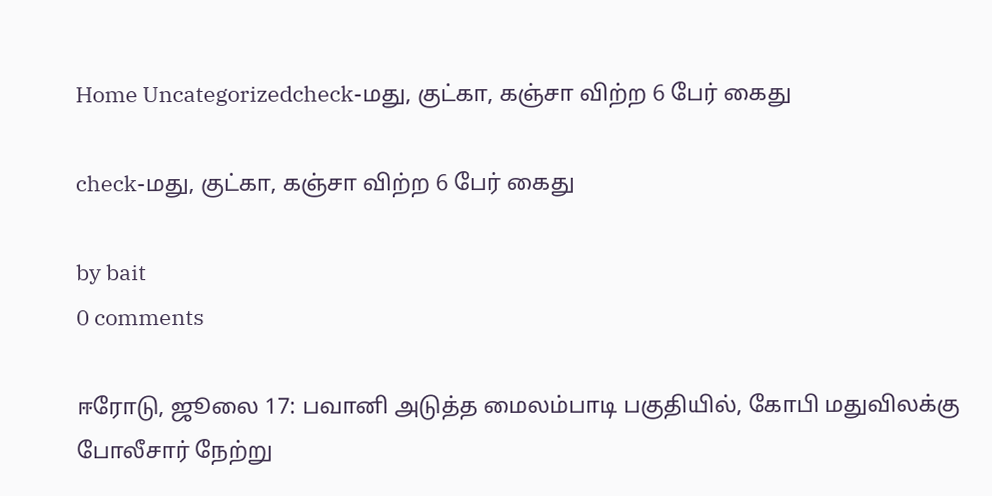Home Uncategorizedcheck-மது, குட்கா, கஞ்சா விற்ற 6 பேர் கைது

check-மது, குட்கா, கஞ்சா விற்ற 6 பேர் கைது

by bait
0 comments

ஈரோடு, ஜூலை 17: பவானி அடுத்த மைலம்பாடி பகுதியில், கோபி மதுவிலக்கு போலீசார் நேற்று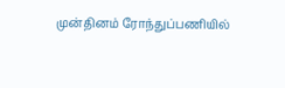முன்தினம் ரோந்துப்பணியில்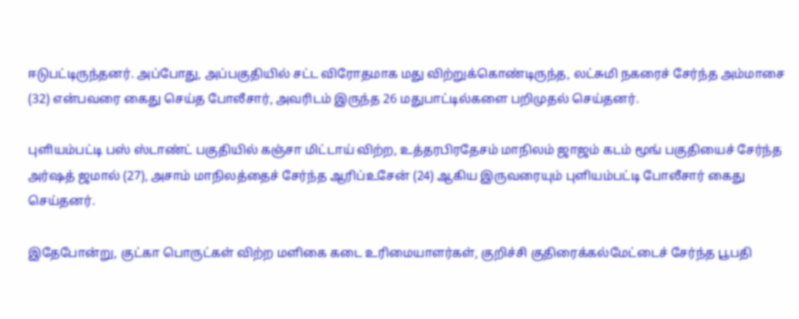ஈடுபட்டிருந்தனர். அப்போது, அப்பகுதியில் சட்ட விரோதமாக மது விற்றுக்கொண்டிருந்த, லட்சுமி நகரைச் சேர்ந்த அம்மாசை (32) என்பவரை கைது செய்த போலீசார், அவரிடம் இருந்த 26 மதுபாட்டில்களை பறிமுதல் செய்தனர்.

புளியம்பட்டி பஸ் ஸ்டாண்ட் பகுதியில் கஞ்சா மிட்டாய் விற்ற, உத்தரபிரதேசம் மாநிலம் ஜாஜம் கடம் மூங் பகுதியைச் சேர்ந்த அர்ஷத் ஜமால் (27), அசாம் மாநிலத்தைச் சேர்ந்த ஆரிப்உசேன் (24) ஆகிய இருவரையும் புளியம்பட்டி போலீசார் கைது செய்தனர்.

இதேபோன்று, குட்கா பொருட்கள் விற்ற மளிகை கடை உரிமையாளர்கள், குறிச்சி குதிரைக்கல்மேட்டைச் சேர்ந்த பூபதி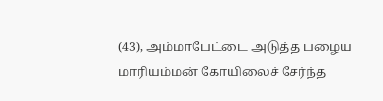(43), அம்மாபேட்டை அடுத்த பழைய மாரியம்மன் கோயிலைச் சேர்ந்த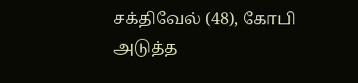சக்திவேல் (48), கோபி அடுத்த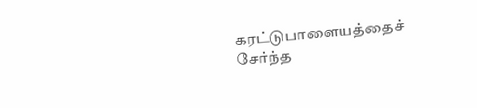கரட்டுபாளையத்தைச் சேர்ந்த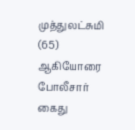முத்துலட்சுமி (65) ஆகியோரை போலீசார் கைது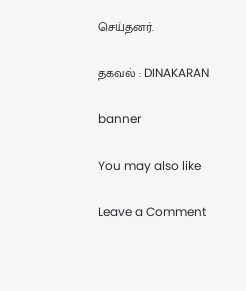செய்தனர்.

தகவல் : DINAKARAN

banner

You may also like

Leave a Comment